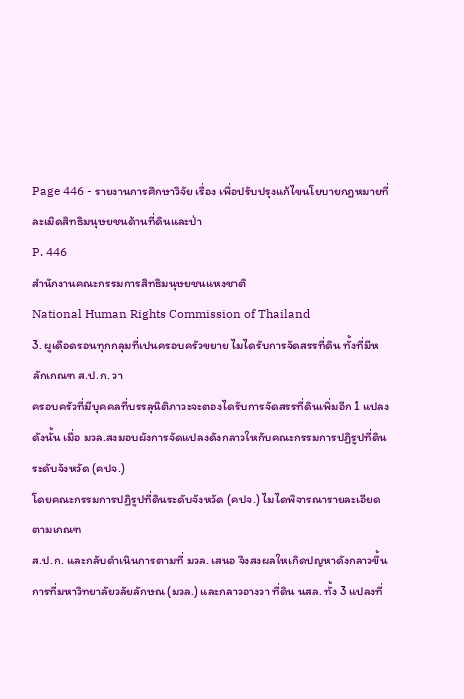Page 446 - รายงานการศึกษาวิจัย เรื่อง เพื่อปรับปรุงแก้ไขนโยบายกฎหมายที่ละเมิดสิทธิมนุษยชนด้านที่ดินและป่า
P. 446
สํานักงานคณะกรรมการสิทธิมนุษยชนแหงชาติ
National Human Rights Commission of Thailand
3. ผูเดือดรอนทุกกลุมที่เปนครอบครัวขยาย ไมไดรับการจัดสรรที่ดิน ทั้งที่มีหลักเกณฑ ส.ป.ก. วา
ครอบครัวที่มีบุคคลที่บรรลุนิติภาวะจะตองไดรับการจัดสรรที่ดินเพิ่มอีก 1 แปลง
ดังนั้น เมื่อ มวล.สงมอบผังการจัดแปลงดังกลาวใหกับคณะกรรมการปฏิรูปที่ดินระดับจังหวัด (คปจ.)
โดยคณะกรรมการปฏิรูปที่ดินระดับจังหวัด (คปจ.) ไมไดพิจารณารายละเอียดตามเกณฑ
ส.ป.ก. และกลับดําเนินการตามที่ มวล. เสนอ จึงสงผลใหเกิดปญหาดังกลาวขึ้น
การที่มหาวิทยาลัยวลัยลักษณ (มวล.) และกลาวอางวา ที่ดิน นสล. ทั้ง 3 แปลงที่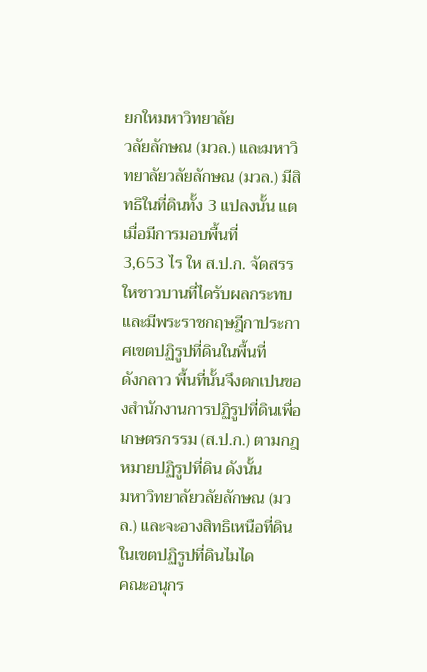ยกใหมหาวิทยาลัย
วลัยลักษณ (มวล.) และมหาวิทยาลัยวลัยลักษณ (มวล.) มีสิทธิในที่ดินทั้ง 3 แปลงนั้น แตเมื่อมีการมอบพื้นที่
3,653 ไร ให ส.ป.ก. จัดสรรใหชาวบานที่ไดรับผลกระทบ และมีพระราชกฤษฎีกาประกาศเขตปฏิรูปที่ดินในพื้นที่
ดังกลาว พื้นที่นั้นจึงตกเปนของสํานักงานการปฏิรูปที่ดินเพื่อเกษตรกรรม (ส.ป.ก.) ตามกฎหมายปฏิรูปที่ดิน ดังนั้น
มหาวิทยาลัยวลัยลักษณ (มวล.) และจะอางสิทธิเหนือที่ดินในเขตปฏิรูปที่ดินไมได
คณะอนุกร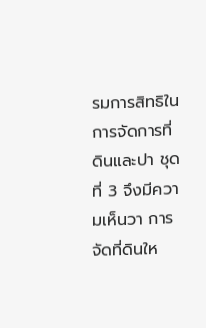รมการสิทธิในการจัดการที่ดินและปา ชุดที่ 3 จึงมีความเห็นวา การจัดที่ดินให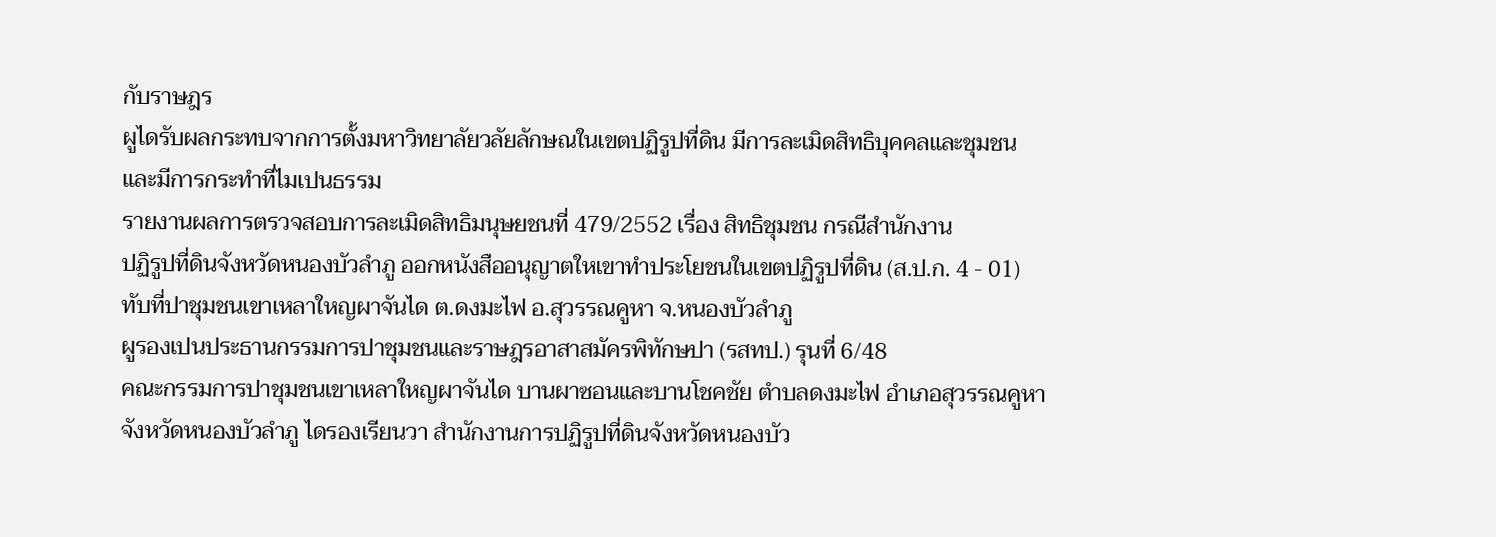กับราษฎร
ผูไดรับผลกระทบจากการตั้งมหาวิทยาลัยวลัยลักษณในเขตปฏิรูปที่ดิน มีการละเมิดสิทธิบุคคลและชุมชน
และมีการกระทําที่ไมเปนธรรม
รายงานผลการตรวจสอบการละเมิดสิทธิมนุษยชนที่ 479/2552 เรื่อง สิทธิชุมชน กรณีสํานักงาน
ปฏิรูปที่ดินจังหวัดหนองบัวลําภู ออกหนังสืออนุญาตใหเขาทําประโยชนในเขตปฏิรูปที่ดิน (ส.ป.ก. 4 - 01)
ทับที่ปาชุมชนเขาเหลาใหญผาจันได ต.ดงมะไฟ อ.สุวรรณคูหา จ.หนองบัวลําภู
ผูรองเปนประธานกรรมการปาชุมชนและราษฎรอาสาสมัครพิทักษปา (รสทป.) รุนที่ 6/48
คณะกรรมการปาชุมชนเขาเหลาใหญผาจันได บานผาซอนและบานโชคชัย ตําบลดงมะไฟ อําเภอสุวรรณคูหา
จังหวัดหนองบัวลําภู ไดรองเรียนวา สํานักงานการปฏิรูปที่ดินจังหวัดหนองบัว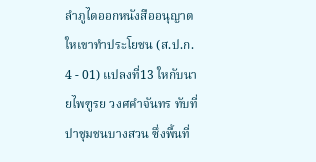ลําภูไดออกหนังสืออนุญาต
ใหเขาทําประโยชน (ส.ป.ก. 4 - 01) แปลงที่13 ใหกับนายไพฑูรย วงศคําจันทร ทับที่ปาชุมชนบางสวน ซึ่งพื้นที่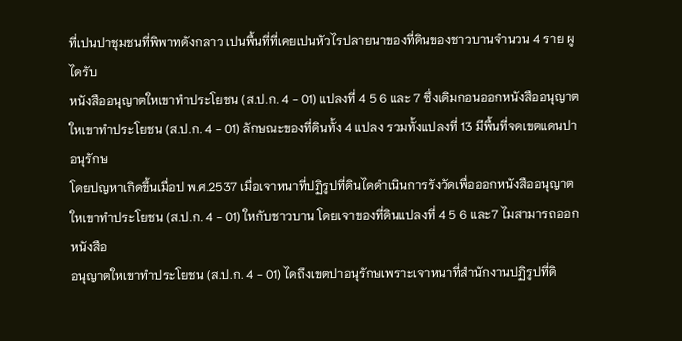ที่เปนปาชุมชนที่พิพาทดังกลาว เปนพื้นที่ที่เคยเปนหัวไรปลายนาของที่ดินของชาวบานจํานวน 4 ราย ผูไดรับ
หนังสืออนุญาตใหเขาทําประโยชน (ส.ป.ก. 4 - 01) แปลงที่ 4 5 6 และ 7 ซึ่งเดิมกอนออกหนังสืออนุญาต
ใหเขาทําประโยชน (ส.ป.ก. 4 - 01) ลักษณะของที่ดินทั้ง 4 แปลง รวมทั้งแปลงที่ 13 มีพื้นที่จดเขตแดนปาอนุรักษ
โดยปญหาเกิดขึ้นเมื่อป พ.ศ.2537 เมื่อเจาหนาที่ปฏิรูปที่ดินไดดําเนินการรังวัดเพื่อออกหนังสืออนุญาต
ใหเขาทําประโยชน (ส.ป.ก. 4 - 01) ใหกับชาวบาน โดยเจาของที่ดินแปลงที่ 4 5 6 และ7 ไมสามารถออกหนังสือ
อนุญาตใหเขาทําประโยชน (ส.ป.ก. 4 - 01) ไดถึงเขตปาอนุรักษเพราะเจาหนาที่สํานักงานปฏิรูปที่ดิ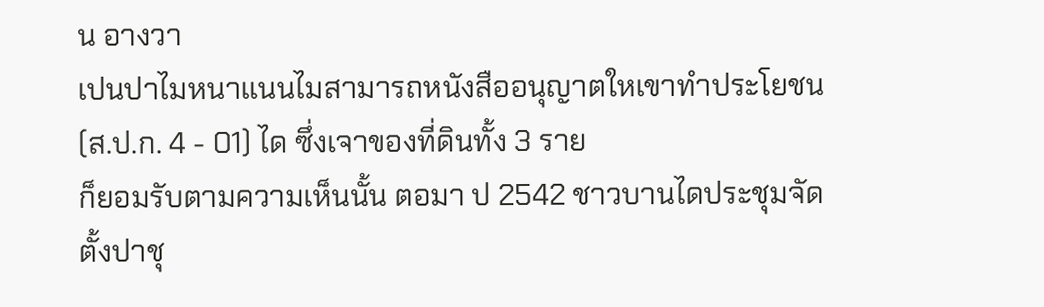น อางวา
เปนปาไมหนาแนนไมสามารถหนังสืออนุญาตใหเขาทําประโยชน (ส.ป.ก. 4 - 01) ได ซึ่งเจาของที่ดินทั้ง 3 ราย
ก็ยอมรับตามความเห็นนั้น ตอมา ป 2542 ชาวบานไดประชุมจัดตั้งปาชุ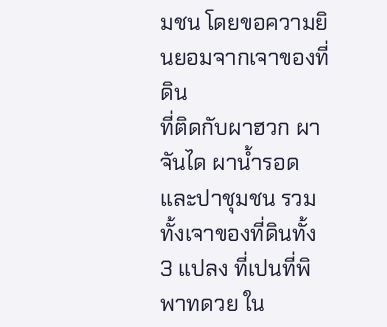มชน โดยขอความยินยอมจากเจาของที่ดิน
ที่ติดกับผาฮวก ผาจันได ผานํ้ารอด และปาชุมชน รวมทั้งเจาของที่ดินทั้ง 3 แปลง ที่เปนที่พิพาทดวย ใน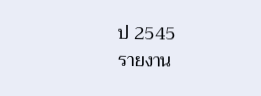ป 2545
รายงาน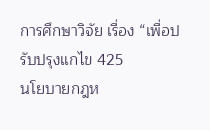การศึกษาวิจัย เรื่อง “เพื่อปรับปรุงแกไข 425
นโยบายกฎห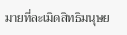มายที่ละเมิดสิทธิมนุษย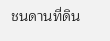ชนดานที่ดิน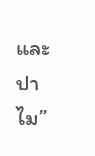และปาไม”